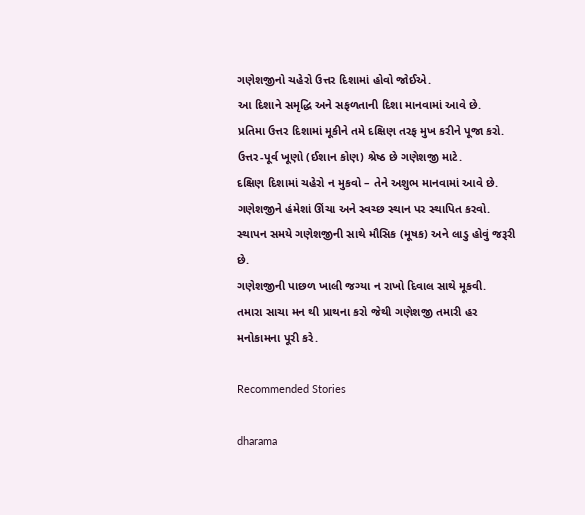ગણેશજીનો ચહેરો ઉત્તર દિશામાં હોવો જોઈએ.
આ દિશાને સમૃદ્ધિ અને સફળતાની દિશા માનવામાં આવે છે.
પ્રતિમા ઉત્તર દિશામાં મૂકીને તમે દક્ષિણ તરફ મુખ કરીને પૂજા કરો.
ઉત્તર-પૂર્વ ખૂણો (ઈશાન કોણ) શ્રેષ્ઠ છે ગણેશજી માટે.
દક્ષિણ દિશામાં ચહેરો ન મુકવો – તેને અશુભ માનવામાં આવે છે.
ગણેશજીને હંમેશાં ઊંચા અને સ્વચ્છ સ્થાન પર સ્થાપિત કરવો.
સ્થાપન સમયે ગણેશજીની સાથે મૌસિક (મૂષક) અને લાડુ હોવું જરૂરી છે.
ગણેશજીની પાછળ ખાલી જગ્યા ન રાખો દિવાલ સાથે મૂકવી.
તમારા સાચા મન થી પ્રાથના કરો જેથી ગણેશજી તમારી હર મનોકામના પૂરી કરે.

Recommended Stories

dharama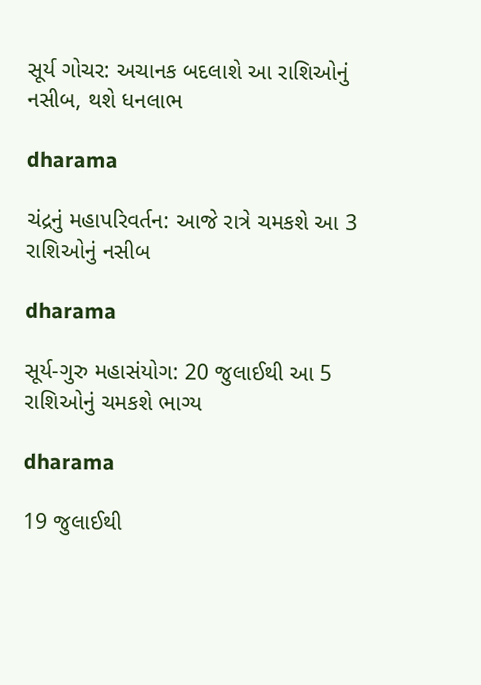સૂર્ય ગોચર: અચાનક બદલાશે આ રાશિઓનું નસીબ, થશે ધનલાભ

dharama

ચંદ્રનું મહાપરિવર્તન: આજે રાત્રે ચમકશે આ 3 રાશિઓનું નસીબ

dharama

સૂર્ય-ગુરુ મહાસંયોગ: 20 જુલાઈથી આ 5 રાશિઓનું ચમકશે ભાગ્ય

dharama

19 જુલાઈથી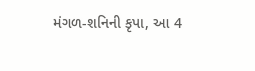મંગળ-શનિની કૃપા, આ 4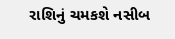રાશિનું ચમકશે નસીબ